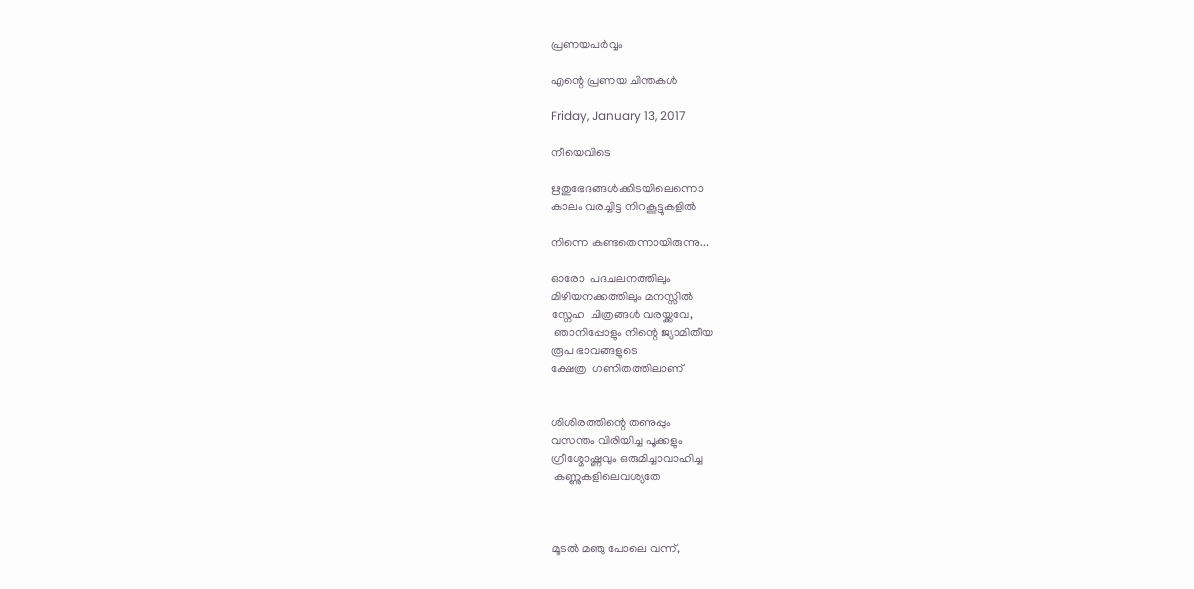പ്രണയപർവ്വം

എന്റെ പ്രണയ ചിന്തകൾ

Friday, January 13, 2017

നീയെവിടെ

ഋതുഭേദങ്ങൾക്കിടയിലെന്നൊ
കാലം വരച്ചിട്ട നിറകൂട്ടുകളിൽ

നിന്നെ കണ്ടതെന്നായിരുന്നു...

ഓരോ  പദചലനത്തിലും
മിഴിയനക്കത്തിലും മനസ്സിൽ
സ്നേഹ  ചിത്രങ്ങൾ വരയ്ക്കവേ,
 ഞാനിപ്പോളും നിന്റെ ജ്യാമിതീയ
രൂപ ഭാവങ്ങളുടെ
ക്ഷേത്ര  ഗണിതത്തിലാണ്


ശിശിരത്തിന്റെ തണുപ്പും
വസന്തം വിരിയിച്ച പൂക്കളും
ഗ്രീശ്മോഷ്ണവും ഒരുമിച്ചാവാഹിച്ച
 കണ്ണുകളിലെവശ്യതേ



മൂടൽ മഞു പോലെ വന്ന്,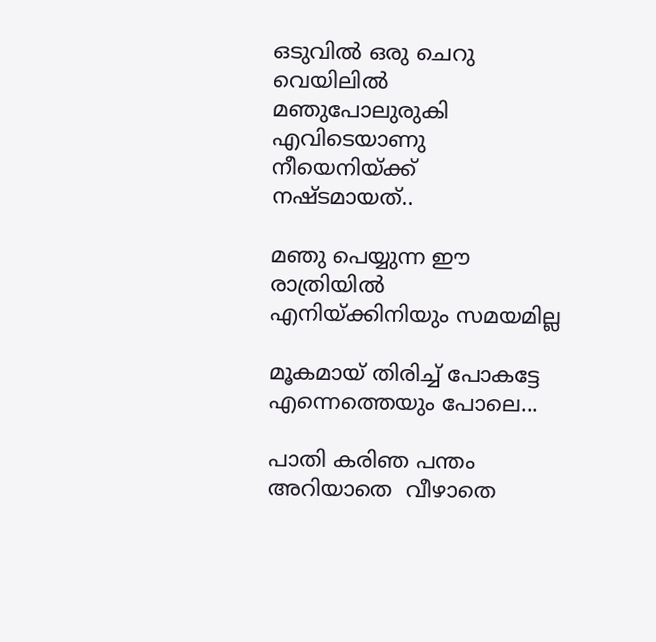ഒടുവിൽ ഒരു ചെറു വെയിലിൽ
മഞുപോലുരുകി എവിടെയാണു
നീയെനിയ്ക്ക്  നഷ്ടമായത്..

മഞു പെയ്യുന്ന ഈ രാത്രിയിൽ
എനിയ്ക്കിനിയും സമയമില്ല

മൂകമായ് തിരിച്ച് പോകട്ടേ
എന്നെത്തെയും പോലെ...

പാതി കരിഞ പന്തം
അറിയാതെ  വീഴാതെ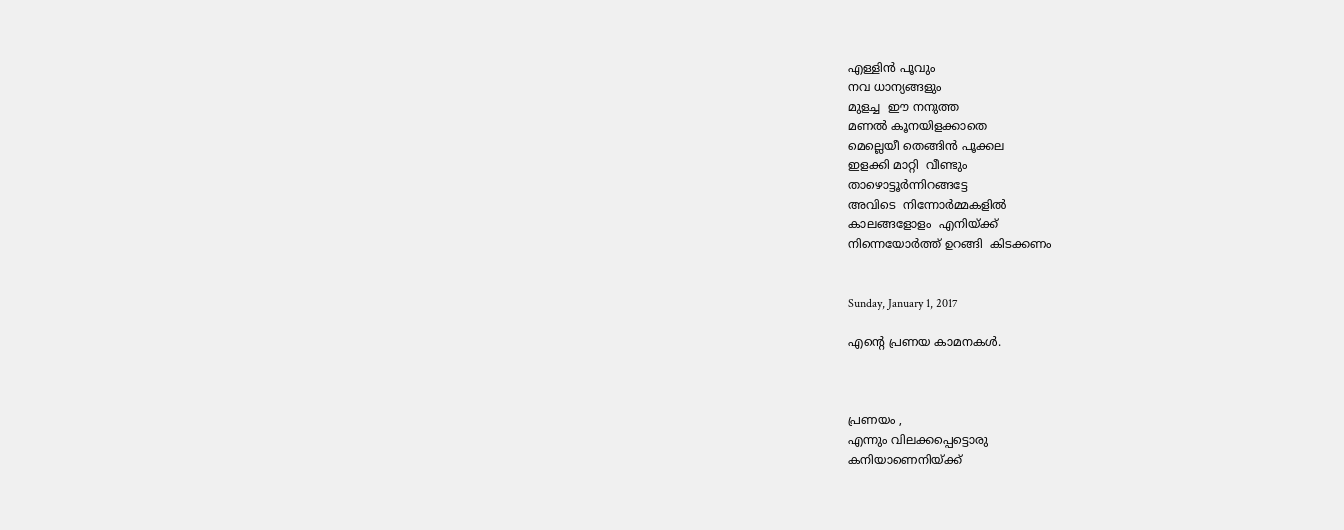എള്ളിൻ പൂവും
നവ ധാന്യങ്ങളും
മുളച്ച  ഈ നനുത്ത
മണൽ കൂനയിളക്കാതെ
മെല്ലെയീ തെങ്ങിൻ പൂക്കല
ഇളക്കി മാറ്റി  വീണ്ടും
താഴൊട്ടൂർന്നിറങ്ങട്ടേ
അവിടെ  നിന്നോർമ്മകളിൽ
കാലങ്ങളോളം  എനിയ്ക്ക്
നിന്നെയോർത്ത് ഉറങ്ങി  കിടക്കണം


Sunday, January 1, 2017

എന്റെ പ്രണയ കാമനകള്‍.



പ്രണയം ,
എന്നും വിലക്കപ്പെട്ടൊരു
കനിയാണെനിയ്ക്ക്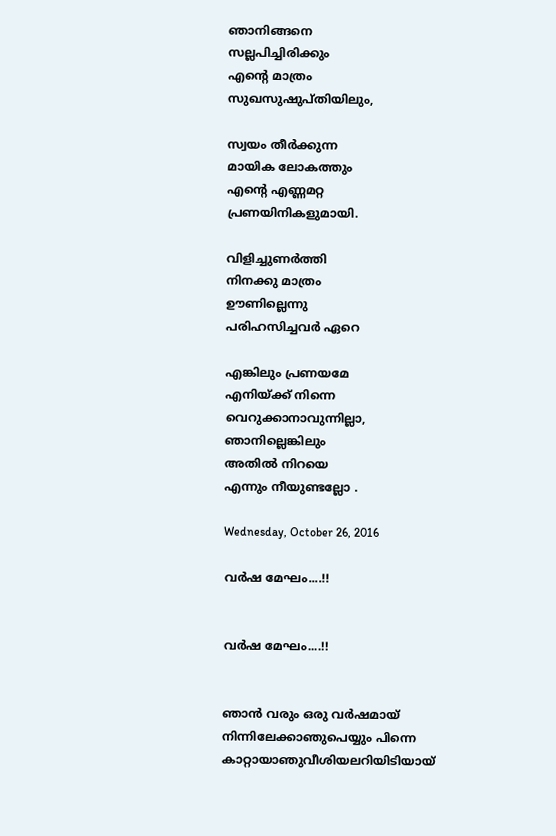ഞാനിങ്ങനെ
സല്ലപിച്ചിരിക്കും
എന്റെ മാത്രം
സുഖസുഷുപ്തിയിലും,

സ്വയം തീര്‍ക്കുന്ന
മായിക ലോകത്തും
എന്റെ എണ്ണമറ്റ
പ്രണയിനികളുമായി.

വിളിച്ചുണര്‍ത്തി
നിനക്കു മാത്രം
ഊണില്ലെന്നു
പരിഹസിച്ചവര്‍ ഏറെ

എങ്കിലും പ്രണയമേ
എനിയ്ക്ക് നിന്നെ
വെറുക്കാനാവുന്നില്ലാ,
ഞാനില്ലെങ്കിലും
അതില്‍ നിറയെ
എന്നും നീയുണ്ടല്ലോ .

Wednesday, October 26, 2016

വര്‍ഷ മേഘം....!!


വര്‍ഷ മേഘം....!!


ഞാന്‍ വരും ഒരു വര്‍ഷമായ്
നിന്നിലേക്കാഞുപെയ്യും പിന്നെ
കാറ്റായാഞുവീശിയലറിയിടിയായ്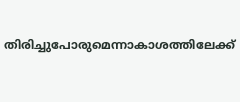തിരിച്ചുപോരുമെന്നാകാശത്തിലേക്ക്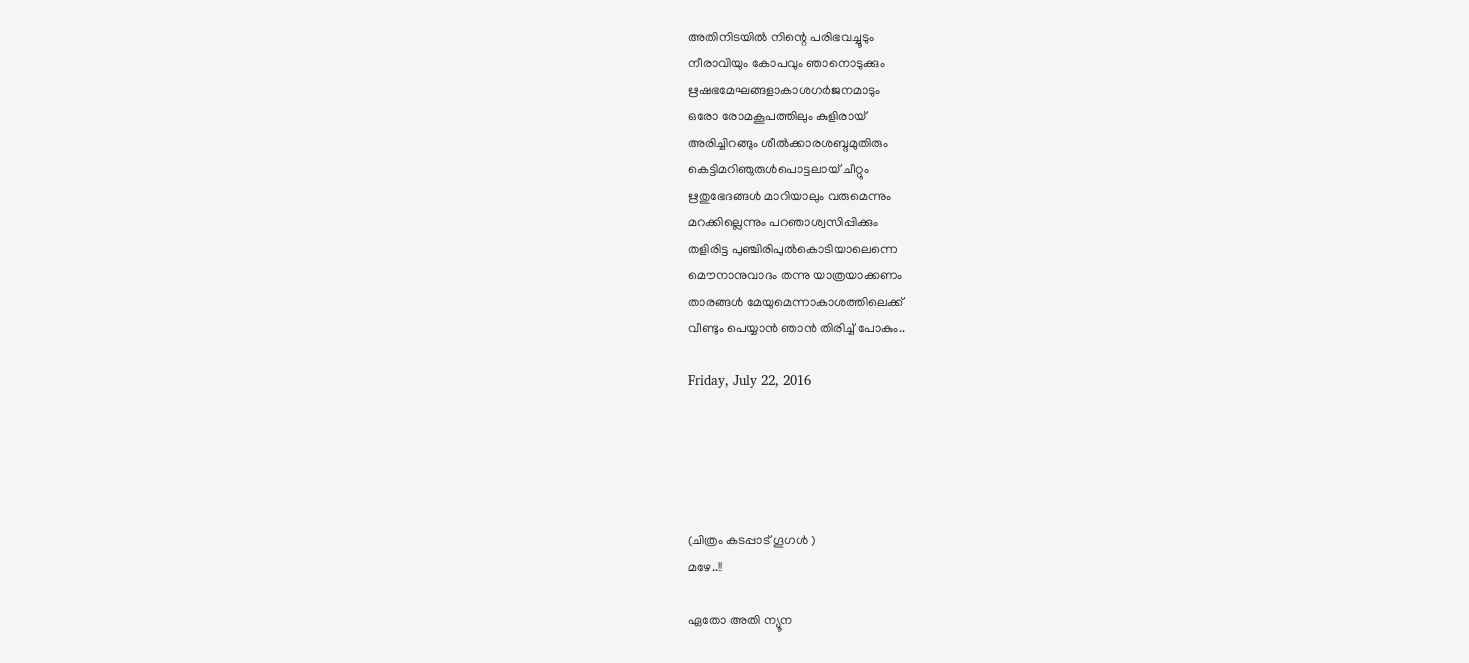അതിനിടയില്‍ നിന്റെ പരിഭവച്ചൂടും
നീരാവിയും കോപവും ഞാനൊടുക്കും
ഋഷഭമേഘങ്ങളാകാശഗര്‍ജനമാടും
ഒരോ രോമകൂപത്തിലും കുളിരായ്
അരിച്ചിറങ്ങും ശീല്‍ക്കാരശബ്ദമുതിരും
കെട്ടിമറിഞുരുള്‍പൊട്ടലായ് ചീറ്റും
ഋതുഭേദങ്ങള്‍ മാറിയാലും വരുമെന്നും
മറക്കില്ലെന്നും പറഞാശ്വസിപ്പിക്കും
തളിരിട്ട പുഞ്ചിരിപുല്‍കൊടിയാലെന്നെ
മൌനാനുവാദം തന്നു യാത്രയാക്കണം
താരങ്ങള്‍ മേയുമെന്നാകാശത്തിലെക്ക്
വീണ്ടും പെയ്യാന്‍ ഞാന്‍ തിരിച്ച് പോകും..

Friday, July 22, 2016





(ചിത്രം കടപ്പാട് ഗൂഗള്‍ )
മഴേ..!!

ഏതോ അതി ന്യൂന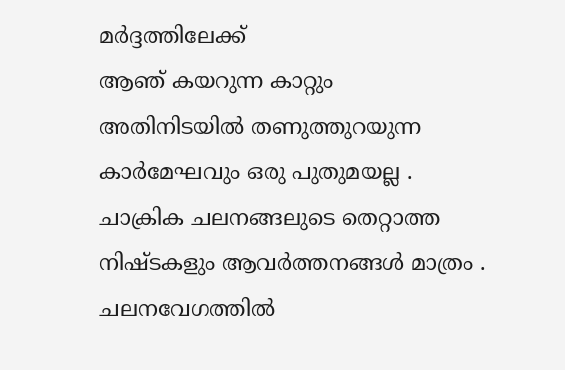മർദ്ദത്തിലേക്ക്
ആഞ് കയറുന്ന കാറ്റും
അതിനിടയിൽ തണുത്തുറയുന്ന
കാർമേഘവും ഒരു പുതുമയല്ല .
ചാക്രിക ചലനങ്ങലുടെ തെറ്റാത്ത
നിഷ്ടകളും ആവർത്തനങ്ങൾ മാത്രം .
ചലനവേഗത്തിൽ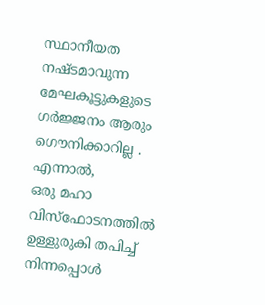സ്ഥാനീയത
നഷ്ടമാവുന്ന മേഘകൂട്ടുകളുടെ
ഗർജ്ജനം ആരും ഗൌനിക്കാറില്ല .
എന്നാൽ,
ഒരു മഹാ വിസ്ഫോടനത്തിൽ
ഉള്ളുരുകി തപിച്ച് നിന്നപ്പൊൾ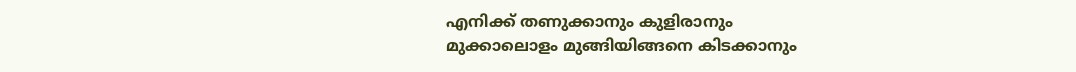എനിക്ക് തണുക്കാനും കുളിരാനും
മുക്കാലൊളം മുങ്ങിയിങ്ങനെ കിടക്കാനും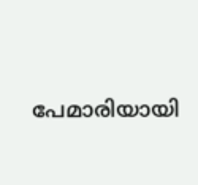പേമാരിയായി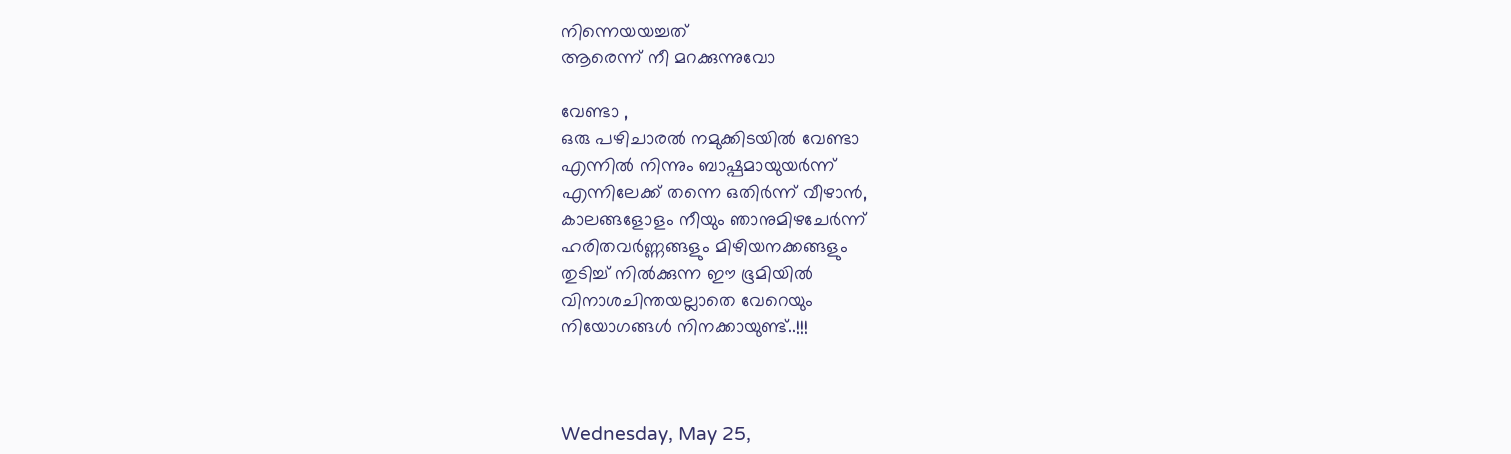നിന്നെയയച്ചത്
ആരെന്ന് നീ മറക്കുന്നുവോ

വേണ്ടാ ,
ഒരു പഴിചാരൽ നമുക്കിടയിൽ വേണ്ടാ
എന്നിൽ നിന്നും ബാഷ്പമായുയർന്ന്
എന്നിലേക്ക് തന്നെ ഒതിർന്ന് വീഴാൻ,
കാലങ്ങളോളം നീയും ഞാനുമിഴചേർന്ന്
ഹരിതവർണ്ണങ്ങളും മിഴിയനക്കങ്ങളും
തുടിച്ച് നിൽക്കുന്ന ഈ ഭൂമിയിൽ
വിനാശചിന്തയല്ലാതെ വേറെയും
നിയോഗങ്ങൾ നിനക്കായുണ്ട്..!!!



Wednesday, May 25,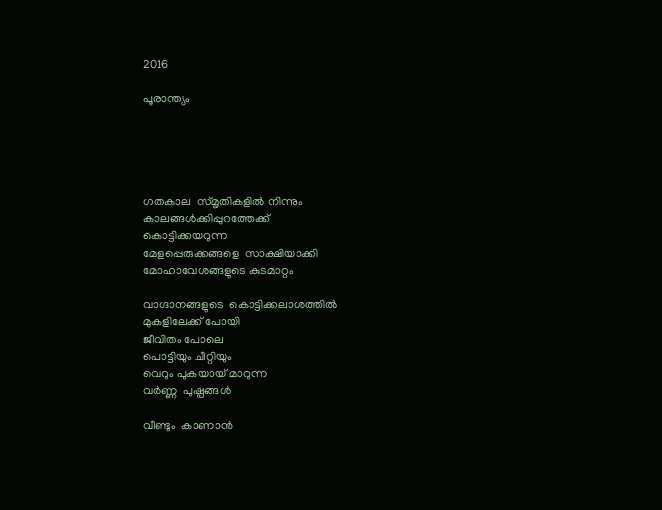2016

പൂരാന്ത്യം





ഗതകാല  സ്മൃതികളിൽ നിന്നും
കാലങ്ങൾക്കിപ്പുറത്തേക്ക്
കൊട്ടിക്കയറുന്ന
മേളപ്പെരുക്കങ്ങളെ  സാക്ഷിയാക്കി
മോഹാവേശങ്ങളുടെ കുടമാറ്റം

വാഗ്ദാനങ്ങളുടെ  കൊട്ടിക്കലാശത്തിൽ
മുകളിലേക്ക് പോയി
ജീവിതം പോലെ
പൊട്ടിയും ചീറ്റിയും
വെറും പുകയായ് മാറുന്ന
വർണ്ണ  പുഷ്പങ്ങൾ

വീണ്ടും  കാണാൻ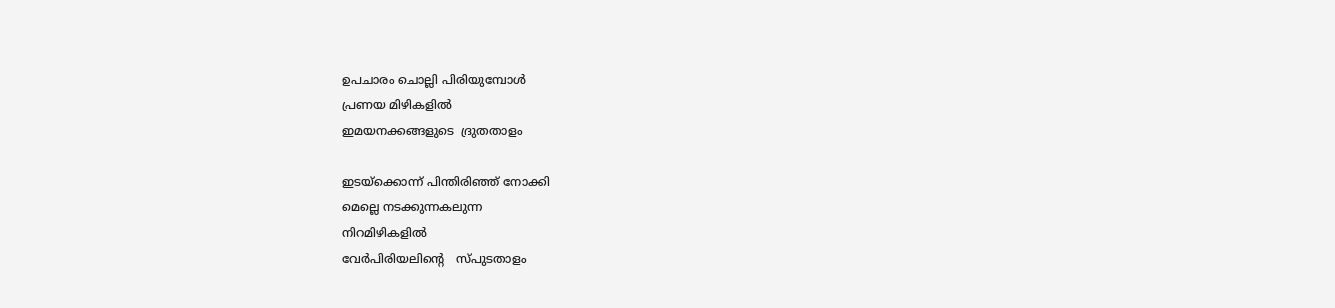ഉപചാരം ചൊല്ലി പിരിയുമ്പോൾ
പ്രണയ മിഴികളിൽ
ഇമയനക്കങ്ങളുടെ  ദ്രുതതാളം

ഇടയ്ക്കൊന്ന് പിന്തിരിഞ്ഞ് നോക്കി
മെല്ലെ നടക്കുന്നകലുന്ന
നിറമിഴികളിൽ
വേർപിരിയലിന്റെ   സ്പുടതാളം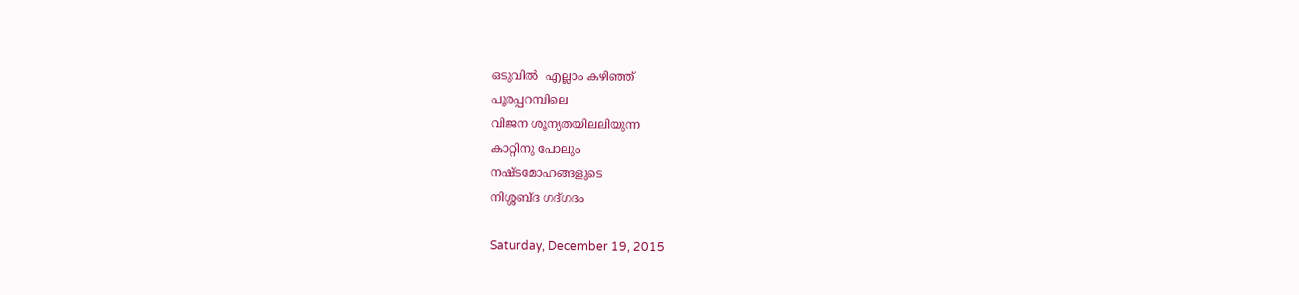ഒടുവിൽ  എല്ലാം കഴിഞ്ഞ്
പൂരപ്പറമ്പിലെ
വിജന ശൂന്യതയിലലിയുന്ന
കാറ്റിനു പോലും
നഷ്ടമോഹങ്ങളുടെ
നിശ്ശബ്ദ ഗദ്ഗദം

Saturday, December 19, 2015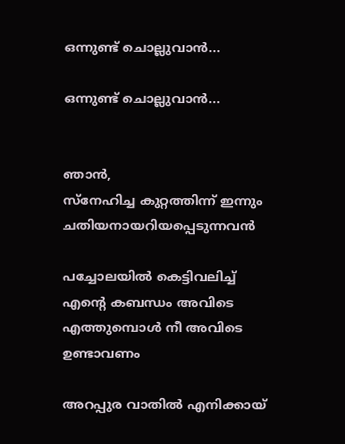ഒന്നുണ്ട് ചൊല്ലുവാൻ...

ഒന്നുണ്ട് ചൊല്ലുവാൻ...


ഞാൻ,
സ്നേഹിച്ച കുറ്റത്തിന്ന് ഇന്നും
ചതിയനായറിയപ്പെടുന്നവൻ

പച്ചോലയിൽ കെട്ടിവലിച്ച്
എന്റെ കബന്ധം അവിടെ
എത്തുമ്പൊൾ നീ അവിടെ
ഉണ്ടാവണം

അറപ്പുര വാതിൽ എനിക്കായ്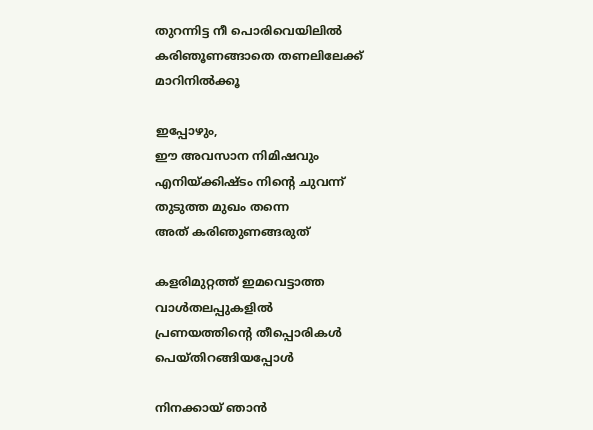തുറന്നിട്ട നീ പൊരിവെയിലിൽ
കരിഞൂണങ്ങാതെ തണലിലേക്ക്
മാറിനിൽക്കൂ

ഇപ്പോഴും,
ഈ അവസാന നിമിഷവും
എനിയ്ക്കിഷ്ടം നിന്റെ ചുവന്ന്
തുടുത്ത മുഖം തന്നെ
അത് കരിഞുണങ്ങരുത്

കളരിമുറ്റത്ത് ഇമവെട്ടാത്ത
വാൾതലപ്പുകളിൽ
പ്രണയത്തിന്റെ തീപ്പൊരികൾ
പെയ്തിറങ്ങിയപ്പോൾ

നിനക്കായ് ഞാൻ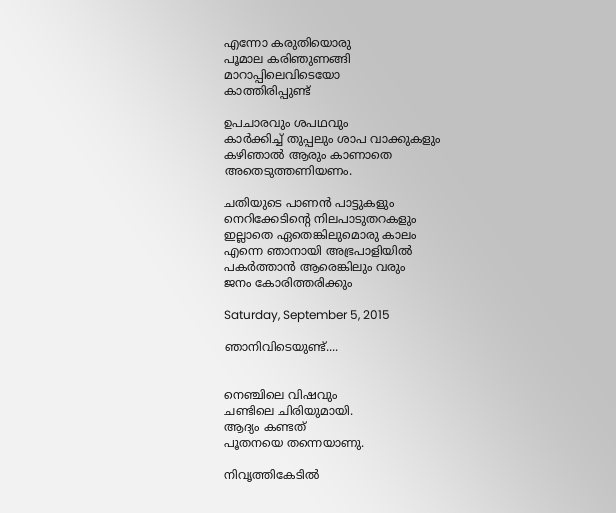എന്നോ കരുതിയൊരു
പൂമാല കരിഞുണങ്ങി
മാറാപ്പിലെവിടെയോ
കാത്തിരിപ്പുണ്ട്

ഉപചാരവും ശപഥവും
കാർക്കിച്ച് തുപ്പലും ശാപ വാക്കുകളും
കഴിഞാൽ ആരും കാണാതെ
അതെടുത്തണിയണം.

ചതിയുടെ പാണൻ പാട്ടുകളും
നെറിക്കേടിന്റെ നിലപാടുതറകളും
ഇല്ലാതെ ഏതെങ്കിലുമൊരു കാലം
എന്നെ ഞാനായി അഭ്രപാളിയിൽ
പകർത്താൻ ആരെങ്കിലും വരും
ജനം കോരിത്തരിക്കും

Saturday, September 5, 2015

ഞാനിവിടെയുണ്ട്....


നെഞ്ചിലെ വിഷവും
ചണ്ടിലെ ചിരിയുമായി.
ആദ്യം കണ്ടത്
പൂതനയെ തന്നെയാണു.

നിവൃത്തികേടില്‍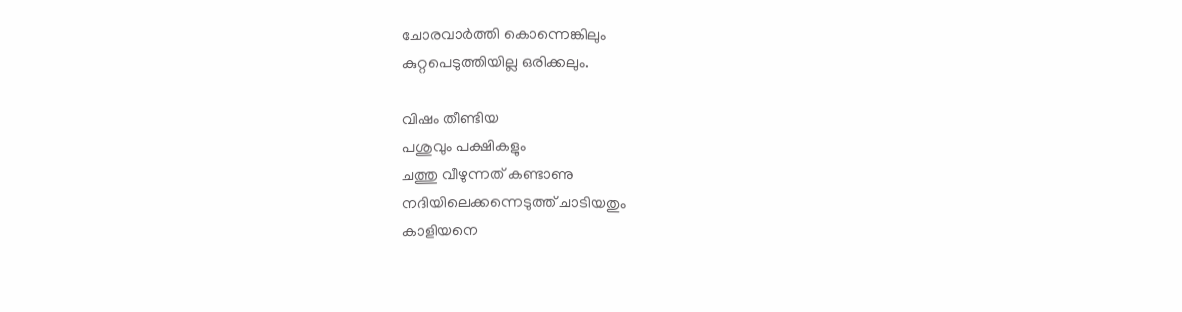ചോരവാർത്തി കൊന്നെങ്കിലും
കുറ്റപെടുത്തിയില്ല ഒരിക്കലും.

വിഷം തീണ്ടിയ
പശുവും പക്ഷികളും
ചത്തു വീഴുന്നത് കണ്ടാണു
നദിയിലെക്കന്നെടുത്ത് ചാടിയതും
കാളിയനെ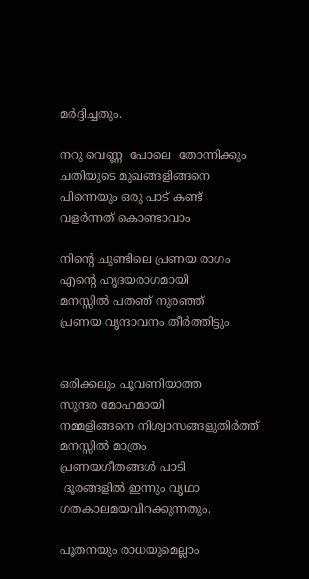മര്‍ദ്ദിച്ചതും.

നറു വെണ്ണ  പോലെ  തോന്നിക്കും
ചതിയുടെ മുഖങ്ങളിങ്ങനെ
പിന്നെയും ഒരു പാട് കണ്ട്
വളർന്നത് കൊണ്ടാവാം

നിന്റെ ചുണ്ടിലെ പ്രണയ രാഗം
എന്റെ ഹൃദയരാഗമായി
മനസ്സിൽ പതഞ് നുരഞ്ഞ്
പ്രണയ വൃന്ദാവനം തീർത്തിട്ടും


ഒരിക്കലും പൂവണിയാത്ത
സുന്ദര മോഹമായി
നമ്മളിങ്ങനെ നിശ്വാസങ്ങളുതിർത്ത്
മനസ്സില്‍ മാത്രം
പ്രണയഗീതങ്ങള്‍ പാടി
 ദൂരങ്ങളിൽ ഇന്നും വൃഥാ
ഗതകാലമയവിറക്കുന്നതും.

പൂതനയും രാധയുമെല്ലാം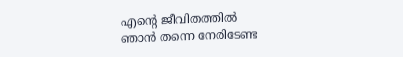എന്റെ ജീവിതത്തിൽ
ഞാൻ തന്നെ നേരിടേണ്ട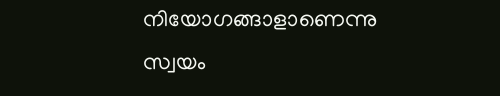നിയോഗങ്ങാളാണെന്നു
സ്വയം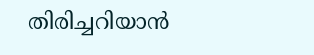തിരിച്ചറിയാൻ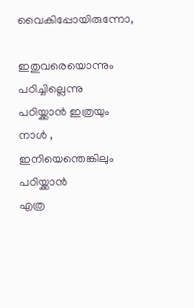വൈകിപ്പോയിരുന്നോ,

ഇതുവരെയൊന്നും പഠിച്ചില്ലെന്നു
പഠിയ്ക്കാൻ ഇത്രയും നാൾ ,
ഇനിയെന്തെങ്കിലും പഠിയ്ക്കാൻ
എത്ര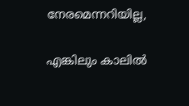നേരമെന്നറിയില്ല,

എങ്കിലും കാലിൽ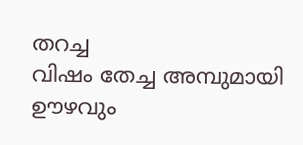തറച്ച
വിഷം തേച്ച അമ്പുമായി
ഊഴവും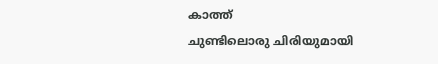കാത്ത്
ചുണ്ടിലൊരു ചിരിയുമായി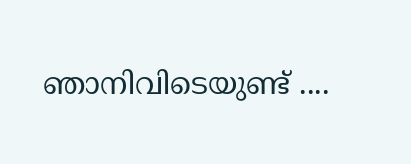ഞാനിവിടെയുണ്ട് ....